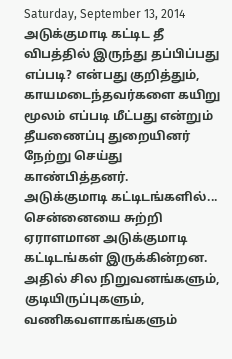Saturday, September 13, 2014
அடுக்குமாடி கட்டிட தீ விபத்தில் இருந்து தப்பிப்பது எப்படி? என்பது குறித்தும், காயமடைந்தவர்களை கயிறு மூலம் எப்படி மீட்பது என்றும் தீயணைப்பு துறையினர் நேற்று செய்து காண்பித்தனர்.
அடுக்குமாடி கட்டிடங்களில்...
சென்னையை சுற்றி ஏராளமான அடுக்குமாடி கட்டிடங்கள் இருக்கின்றன. அதில் சில நிறுவனங்களும், குடியிருப்புகளும், வணிகவளாகங்களும்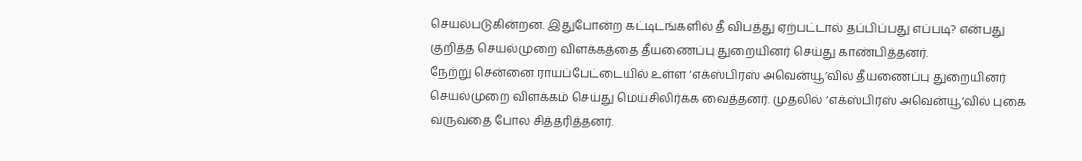செயல்படுகின்றன. இதுபோன்ற கட்டிடங்களில் தீ விபத்து ஏற்பட்டால் தப்பிப்பது எப்படி? என்பது குறித்த செயல்முறை விளக்கத்தை தீயணைப்பு துறையினர் செய்து காண்பித்தனர்.
நேற்று சென்னை ராயப்பேட்டையில் உள்ள ‘எக்ஸ்பிரஸ் அவென்யூ’வில் தீயணைப்பு துறையினர் செயல்முறை விளக்கம் செய்து மெய்சிலிர்க்க வைத்தனர். முதலில் ‘எக்ஸ்பிரஸ் அவென்யூ’வில் புகை வருவதை போல சித்தரித்தனர்.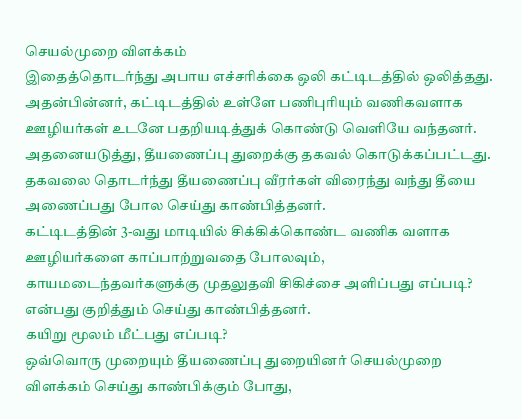செயல்முறை விளக்கம்
இதைத்தொடர்ந்து அபாய எச்சரிக்கை ஒலி கட்டிடத்தில் ஒலித்தது. அதன்பின்னர், கட்டிடத்தில் உள்ளே பணிபுரியும் வணிகவளாக ஊழியர்கள் உடனே பதறியடித்துக் கொண்டு வெளியே வந்தனர். அதனையடுத்து, தீயணைப்பு துறைக்கு தகவல் கொடுக்கப்பட்டது. தகவலை தொடர்ந்து தீயணைப்பு வீரர்கள் விரைந்து வந்து தீயை அணைப்பது போல செய்து காண்பித்தனர்.
கட்டிடத்தின் 3-வது மாடியில் சிக்கிக்கொண்ட வணிக வளாக ஊழியர்களை காப்பாற்றுவதை போலவும், காயமடைந்தவர்களுக்கு முதலுதவி சிகிச்சை அளிப்பது எப்படி? என்பது குறித்தும் செய்து காண்பித்தனர்.
கயிறு மூலம் மீட்பது எப்படி?
ஒவ்வொரு முறையும் தீயணைப்பு துறையினர் செயல்முறை விளக்கம் செய்து காண்பிக்கும் போது,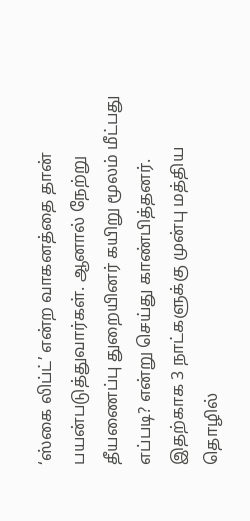‘ஸ்கை லிப்ட்’ என்ற வாகனத்தை தான் பயன்படுத்துவார்கள். ஆனால் நேற்று தீயணைப்பு துறையினர் கயிறு மூலம் மீட்பது எப்படி? என்று செய்து காண்பித்தனர்.
இதற்காக 3 நாட்களுக்கு முன்பு மத்திய தொழில்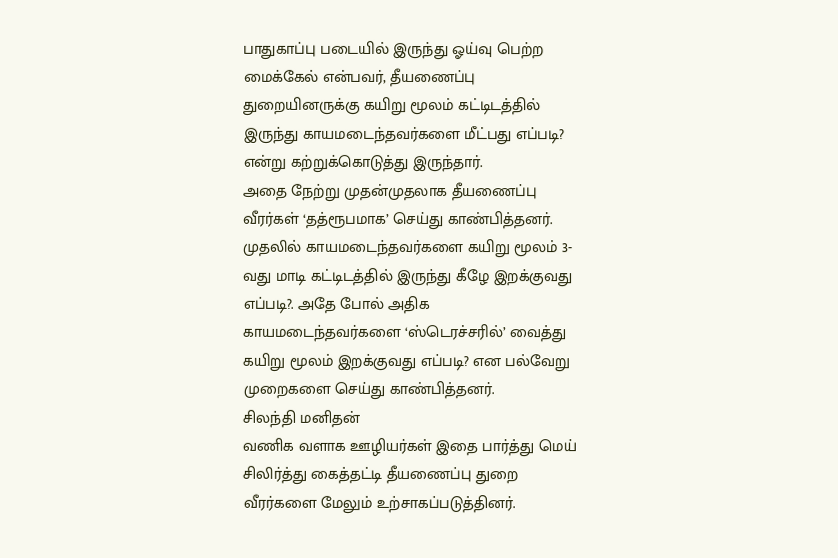பாதுகாப்பு படையில் இருந்து ஓய்வு பெற்ற மைக்கேல் என்பவர், தீயணைப்பு துறையினருக்கு கயிறு மூலம் கட்டிடத்தில் இருந்து காயமடைந்தவர்களை மீட்பது எப்படி? என்று கற்றுக்கொடுத்து இருந்தார்.
அதை நேற்று முதன்முதலாக தீயணைப்பு வீரர்கள் ‘தத்ரூபமாக’ செய்து காண்பித்தனர். முதலில் காயமடைந்தவர்களை கயிறு மூலம் 3-வது மாடி கட்டிடத்தில் இருந்து கீழே இறக்குவது எப்படி?. அதே போல் அதிக காயமடைந்தவர்களை ‘ஸ்டெரச்சரில்’ வைத்து கயிறு மூலம் இறக்குவது எப்படி? என பல்வேறு முறைகளை செய்து காண்பித்தனர்.
சிலந்தி மனிதன்
வணிக வளாக ஊழியர்கள் இதை பார்த்து மெய் சிலிர்த்து கைத்தட்டி தீயணைப்பு துறை வீரர்களை மேலும் உற்சாகப்படுத்தினர்.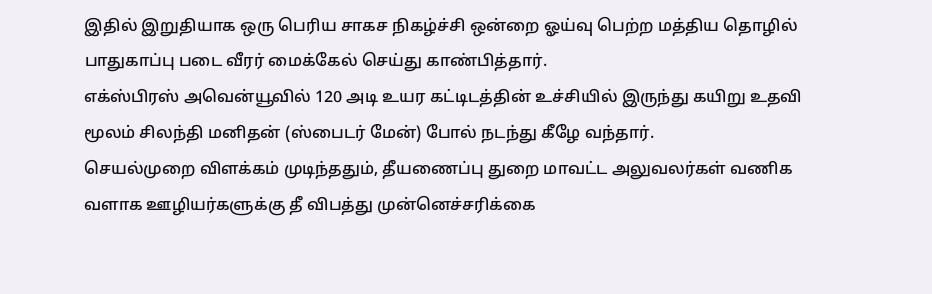இதில் இறுதியாக ஒரு பெரிய சாகச நிகழ்ச்சி ஒன்றை ஓய்வு பெற்ற மத்திய தொழில் பாதுகாப்பு படை வீரர் மைக்கேல் செய்து காண்பித்தார்.
எக்ஸ்பிரஸ் அவென்யூவில் 120 அடி உயர கட்டிடத்தின் உச்சியில் இருந்து கயிறு உதவி மூலம் சிலந்தி மனிதன் (ஸ்பைடர் மேன்) போல் நடந்து கீழே வந்தார்.
செயல்முறை விளக்கம் முடிந்ததும், தீயணைப்பு துறை மாவட்ட அலுவலர்கள் வணிக வளாக ஊழியர்களுக்கு தீ விபத்து முன்னெச்சரிக்கை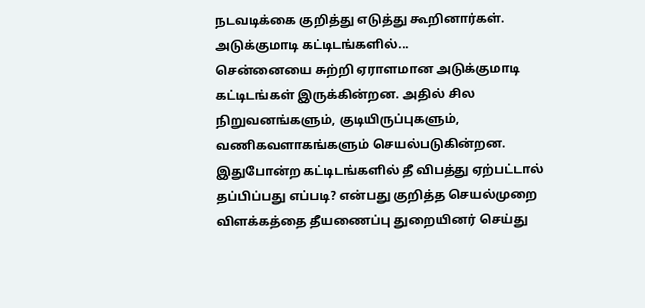நடவடிக்கை குறித்து எடுத்து கூறினார்கள்.
அடுக்குமாடி கட்டிடங்களில்...
சென்னையை சுற்றி ஏராளமான அடுக்குமாடி கட்டிடங்கள் இருக்கின்றன. அதில் சில நிறுவனங்களும், குடியிருப்புகளும், வணிகவளாகங்களும் செயல்படுகின்றன. இதுபோன்ற கட்டிடங்களில் தீ விபத்து ஏற்பட்டால் தப்பிப்பது எப்படி? என்பது குறித்த செயல்முறை விளக்கத்தை தீயணைப்பு துறையினர் செய்து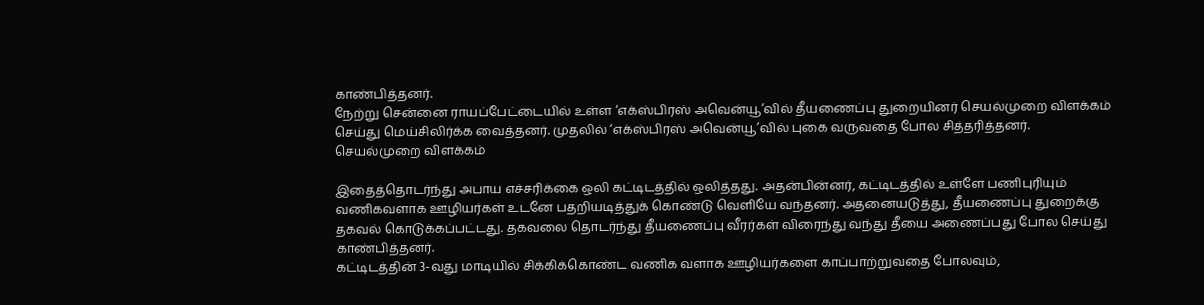காண்பித்தனர்.
நேற்று சென்னை ராயப்பேட்டையில் உள்ள ‘எக்ஸ்பிரஸ் அவென்யூ’வில் தீயணைப்பு துறையினர் செயல்முறை விளக்கம் செய்து மெய்சிலிர்க்க வைத்தனர். முதலில் ‘எக்ஸ்பிரஸ் அவென்யூ’வில் புகை வருவதை போல சித்தரித்தனர்.
செயல்முறை விளக்கம்

இதைத்தொடர்ந்து அபாய எச்சரிக்கை ஒலி கட்டிடத்தில் ஒலித்தது. அதன்பின்னர், கட்டிடத்தில் உள்ளே பணிபுரியும் வணிகவளாக ஊழியர்கள் உடனே பதறியடித்துக் கொண்டு வெளியே வந்தனர். அதனையடுத்து, தீயணைப்பு துறைக்கு தகவல் கொடுக்கப்பட்டது. தகவலை தொடர்ந்து தீயணைப்பு வீரர்கள் விரைந்து வந்து தீயை அணைப்பது போல செய்து காண்பித்தனர்.
கட்டிடத்தின் 3-வது மாடியில் சிக்கிக்கொண்ட வணிக வளாக ஊழியர்களை காப்பாற்றுவதை போலவும்,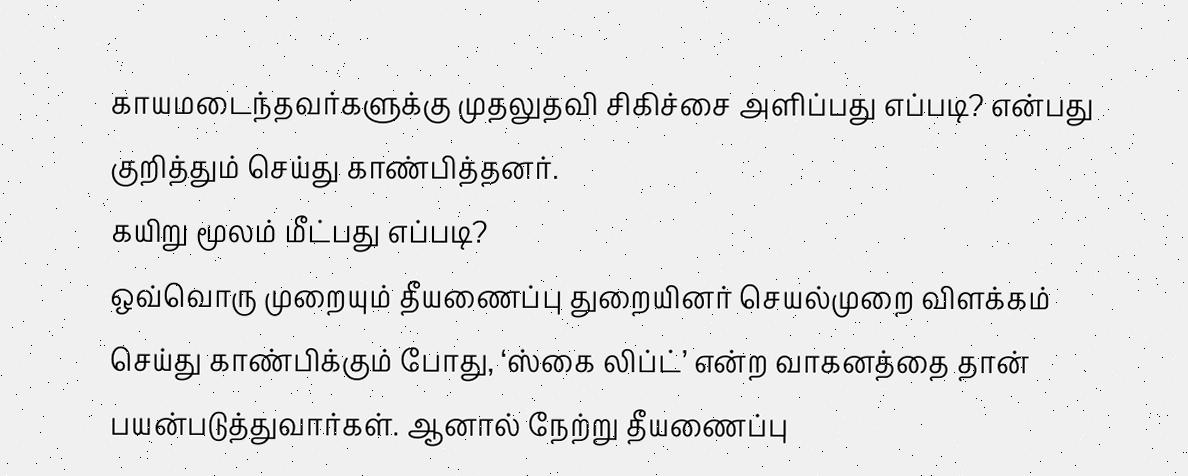காயமடைந்தவர்களுக்கு முதலுதவி சிகிச்சை அளிப்பது எப்படி? என்பது குறித்தும் செய்து காண்பித்தனர்.
கயிறு மூலம் மீட்பது எப்படி?
ஒவ்வொரு முறையும் தீயணைப்பு துறையினர் செயல்முறை விளக்கம் செய்து காண்பிக்கும் போது, ‘ஸ்கை லிப்ட்’ என்ற வாகனத்தை தான் பயன்படுத்துவார்கள். ஆனால் நேற்று தீயணைப்பு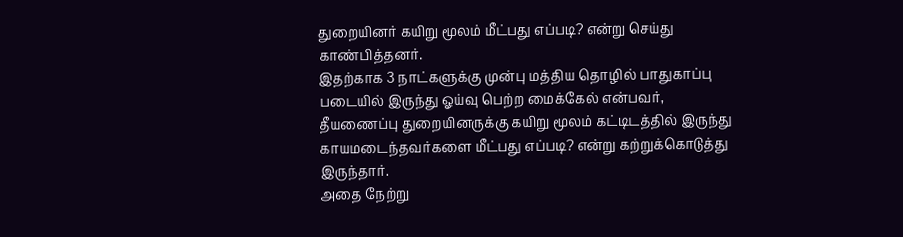துறையினர் கயிறு மூலம் மீட்பது எப்படி? என்று செய்து காண்பித்தனர்.
இதற்காக 3 நாட்களுக்கு முன்பு மத்திய தொழில் பாதுகாப்பு படையில் இருந்து ஓய்வு பெற்ற மைக்கேல் என்பவர், தீயணைப்பு துறையினருக்கு கயிறு மூலம் கட்டிடத்தில் இருந்து காயமடைந்தவர்களை மீட்பது எப்படி? என்று கற்றுக்கொடுத்து இருந்தார்.
அதை நேற்று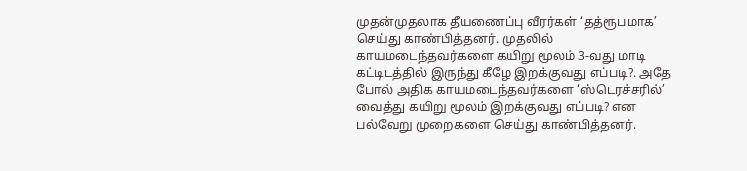முதன்முதலாக தீயணைப்பு வீரர்கள் ‘தத்ரூபமாக’ செய்து காண்பித்தனர். முதலில் காயமடைந்தவர்களை கயிறு மூலம் 3-வது மாடி கட்டிடத்தில் இருந்து கீழே இறக்குவது எப்படி?. அதே போல் அதிக காயமடைந்தவர்களை ‘ஸ்டெரச்சரில்’ வைத்து கயிறு மூலம் இறக்குவது எப்படி? என பல்வேறு முறைகளை செய்து காண்பித்தனர்.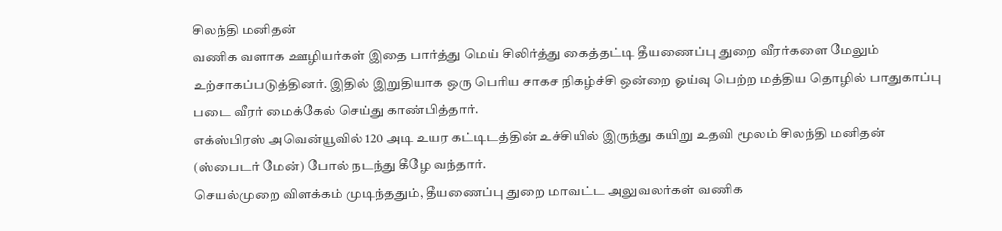சிலந்தி மனிதன்
வணிக வளாக ஊழியர்கள் இதை பார்த்து மெய் சிலிர்த்து கைத்தட்டி தீயணைப்பு துறை வீரர்களை மேலும் உற்சாகப்படுத்தினர். இதில் இறுதியாக ஒரு பெரிய சாகச நிகழ்ச்சி ஒன்றை ஓய்வு பெற்ற மத்திய தொழில் பாதுகாப்பு படை வீரர் மைக்கேல் செய்து காண்பித்தார்.
எக்ஸ்பிரஸ் அவென்யூவில் 120 அடி உயர கட்டிடத்தின் உச்சியில் இருந்து கயிறு உதவி மூலம் சிலந்தி மனிதன் (ஸ்பைடர் மேன்) போல் நடந்து கீழே வந்தார்.
செயல்முறை விளக்கம் முடிந்ததும், தீயணைப்பு துறை மாவட்ட அலுவலர்கள் வணிக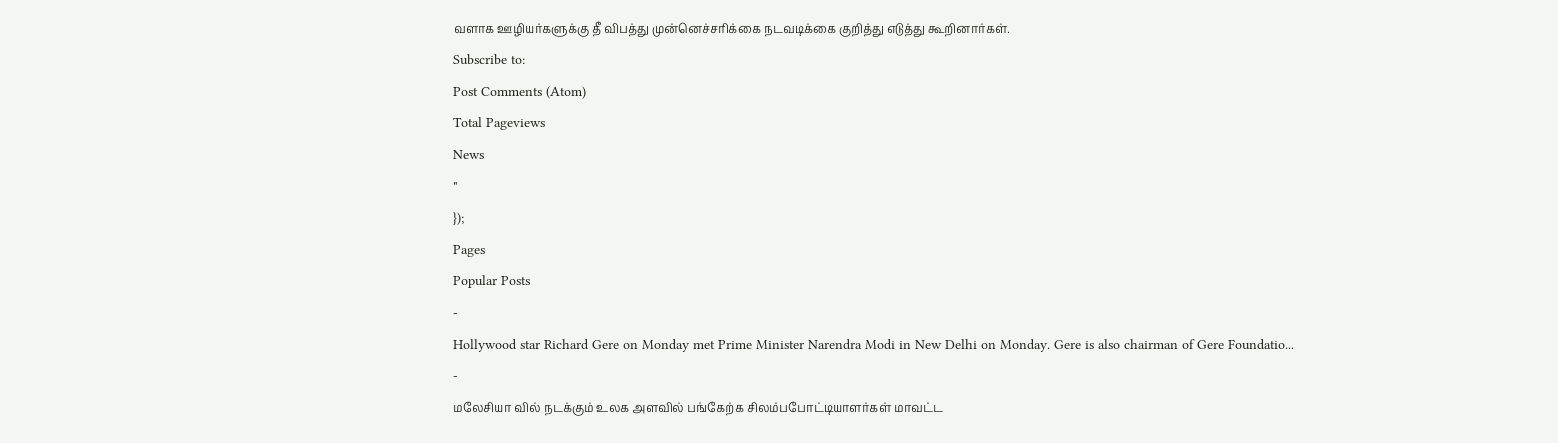வளாக ஊழியர்களுக்கு தீ விபத்து முன்னெச்சரிக்கை நடவடிக்கை குறித்து எடுத்து கூறினார்கள்.
Subscribe to:
Post Comments (Atom)
Total Pageviews
News
"
});
Pages
Popular Posts
-
Hollywood star Richard Gere on Monday met Prime Minister Narendra Modi in New Delhi on Monday. Gere is also chairman of Gere Foundatio...
-
மலேசியா வில் நடக்கும் உலக அளவில் பங்கேற்க சிலம்பபோட்டியாளர்கள் மாவட்ட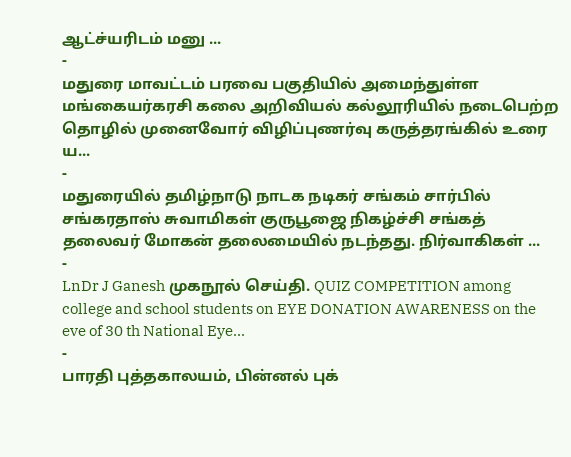ஆட்ச்யரிடம் மனு ...
-
மதுரை மாவட்டம் பரவை பகுதியில் அமைந்துள்ள மங்கையர்கரசி கலை அறிவியல் கல்லூரியில் நடைபெற்ற தொழில் முனைவோர் விழிப்புணர்வு கருத்தரங்கில் உரை ய...
-
மதுரையில் தமிழ்நாடு நாடக நடிகர் சங்கம் சார்பில் சங்கரதாஸ் சுவாமிகள் குருபூஜை நிகழ்ச்சி சங்கத் தலைவர் மோகன் தலைமையில் நடந்தது. நிர்வாகிகள் ...
-
LnDr J Ganesh முகநூல் செய்தி. QUIZ COMPETITION among college and school students on EYE DONATION AWARENESS on the eve of 30 th National Eye...
-
பாரதி புத்தகாலயம், பின்னல் புக்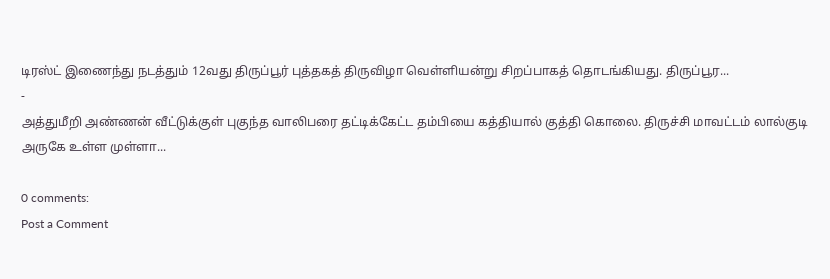டிரஸ்ட் இணைந்து நடத்தும் 12வது திருப்பூர் புத்தகத் திருவிழா வெள்ளியன்று சிறப்பாகத் தொடங்கியது. திருப்பூர...
-
அத்துமீறி அண்ணன் வீட்டுக்குள் புகுந்த வாலிபரை தட்டிக்கேட்ட தம்பியை கத்தியால் குத்தி கொலை. திருச்சி மாவட்டம் லால்குடி அருகே உள்ள முள்ளா...

0 comments:
Post a Comment